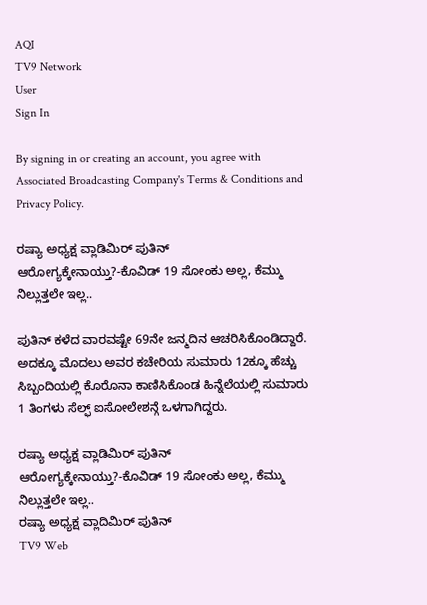AQI
TV9 Network
User
Sign In

By signing in or creating an account, you agree with Associated Broadcasting Company's Terms & Conditions and Privacy Policy.

ರಷ್ಯಾ ಅಧ್ಯಕ್ಷ ವ್ಲಾಡಿಮಿರ್ ಪುತಿನ್ ಆರೋಗ್ಯಕ್ಕೇನಾಯ್ತು?-ಕೊವಿಡ್ 19 ಸೋಂಕು ಅಲ್ಲ, ಕೆಮ್ಮು ನಿಲ್ಲುತ್ತಲೇ ಇಲ್ಲ..

ಪುತಿನ್ ಕಳೆದ ವಾರವಷ್ಟೇ 69ನೇ ಜನ್ಮದಿನ ಆಚರಿಸಿಕೊಂಡಿದ್ದಾರೆ. ಅದಕ್ಕೂ ಮೊದಲು ಅವರ ಕಚೇರಿಯ ಸುಮಾರು 12ಕ್ಕೂ ಹೆಚ್ಚು ಸಿಬ್ಬಂದಿಯಲ್ಲಿ ಕೊರೊನಾ ಕಾಣಿಸಿಕೊಂಡ ಹಿನ್ನೆಲೆಯಲ್ಲಿ ಸುಮಾರು 1 ತಿಂಗಳು ಸೆಲ್ಫ್ ಐಸೋಲೇಶನ್ಗೆ ಒಳಗಾಗಿದ್ದರು.

ರಷ್ಯಾ ಅಧ್ಯಕ್ಷ ವ್ಲಾಡಿಮಿರ್ ಪುತಿನ್ ಆರೋಗ್ಯಕ್ಕೇನಾಯ್ತು?-ಕೊವಿಡ್ 19 ಸೋಂಕು ಅಲ್ಲ, ಕೆಮ್ಮು ನಿಲ್ಲುತ್ತಲೇ ಇಲ್ಲ..
ರಷ್ಯಾ ಅಧ್ಯಕ್ಷ ವ್ಲಾದಿಮಿರ್ ಪುತಿನ್
TV9 Web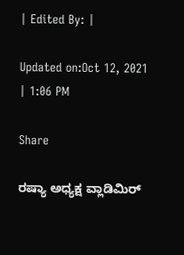| Edited By: |

Updated on:Oct 12, 2021 | 1:06 PM

Share

ರಷ್ಯಾ ಅಧ್ಯಕ್ಷ ವ್ಲಾಡಿಮಿರ್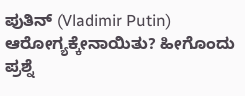ಪುತಿನ್ (Vladimir Putin) ಆರೋಗ್ಯಕ್ಕೇನಾಯಿತು? ಹೀಗೊಂದು ಪ್ರಶ್ನೆ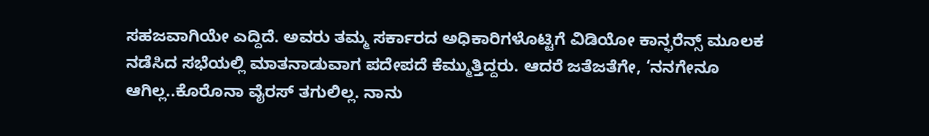ಸಹಜವಾಗಿಯೇ ಎದ್ದಿದೆ. ಅವರು ತಮ್ಮ ಸರ್ಕಾರದ ಅಧಿಕಾರಿಗಳೊಟ್ಟಿಗೆ ವಿಡಿಯೋ ಕಾನ್ಫರೆನ್ಸ್ ಮೂಲಕ ನಡೆಸಿದ ಸಭೆಯಲ್ಲಿ ಮಾತನಾಡುವಾಗ ಪದೇಪದೆ ಕೆಮ್ಮುತ್ತಿದ್ದರು. ಆದರೆ ಜತೆಜತೆಗೇ, ‘ನನಗೇನೂ ಆಗಿಲ್ಲ..ಕೊರೊನಾ ವೈರಸ್ ತಗುಲಿಲ್ಲ. ನಾನು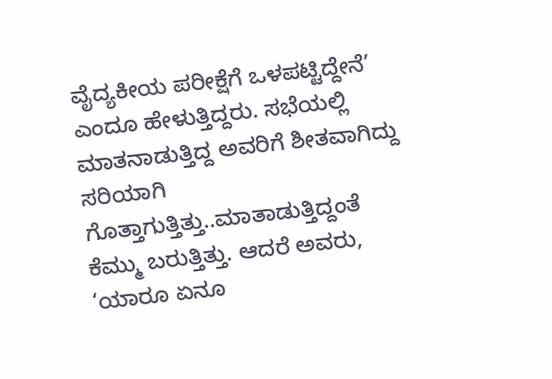ವೈದ್ಯಕೀಯ ಪರೀಕ್ಷೆಗೆ ಒಳಪಟ್ಟಿದ್ದೇನೆ’ ಎಂದೂ ಹೇಳುತ್ತಿದ್ದರು. ಸಭೆಯಲ್ಲಿ ಮಾತನಾಡುತ್ತಿದ್ದ ಅವರಿಗೆ ಶೀತವಾಗಿದ್ದು ಸರಿಯಾಗಿ ಗೊತ್ತಾಗುತ್ತಿತ್ತು..ಮಾತಾಡುತ್ತಿದ್ದಂತೆ ಕೆಮ್ಮು ಬರುತ್ತಿತ್ತು. ಆದರೆ ಅವರು, ‘ಯಾರೂ ಏನೂ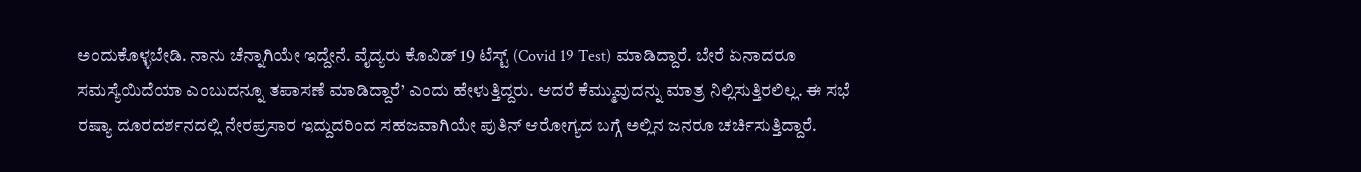ಅಂದುಕೊಳ್ಳಬೇಡಿ. ನಾನು ಚೆನ್ನಾಗಿಯೇ ಇದ್ದೇನೆ. ವೈದ್ಯರು ಕೊವಿಡ್ 19 ಟೆಸ್ಟ್ (Covid 19 Test) ಮಾಡಿದ್ದಾರೆ. ಬೇರೆ ಏನಾದರೂ ಸಮಸ್ಯೆಯಿದೆಯಾ ಎಂಬುದನ್ನೂ ತಪಾಸಣೆ ಮಾಡಿದ್ದಾರೆ’ ಎಂದು ಹೇಳುತ್ತಿದ್ದರು. ಆದರೆ ಕೆಮ್ಮುವುದನ್ನು ಮಾತ್ರ ನಿಲ್ಲಿಸುತ್ತಿರಲಿಲ್ಲ. ಈ ಸಭೆ ರಷ್ಯಾ ದೂರದರ್ಶನದಲ್ಲಿ ನೇರಪ್ರಸಾರ ಇದ್ದುದರಿಂದ ಸಹಜವಾಗಿಯೇ ಪುತಿನ್ ಆರೋಗ್ಯದ ಬಗ್ಗೆ ಅಲ್ಲಿನ ಜನರೂ ಚರ್ಚಿಸುತ್ತಿದ್ದಾರೆ.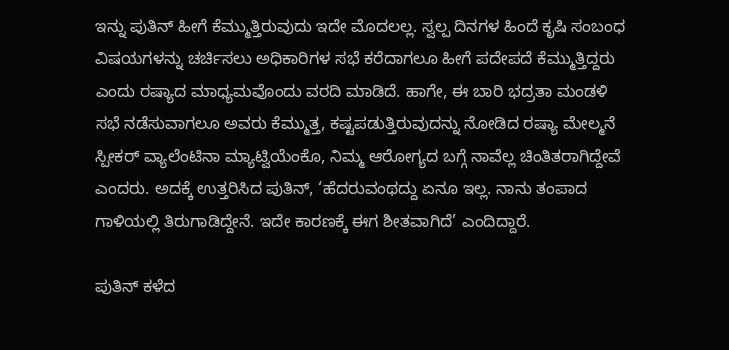ಇನ್ನು ಪುತಿನ್ ಹೀಗೆ ಕೆಮ್ಮುತ್ತಿರುವುದು ಇದೇ ಮೊದಲಲ್ಲ. ಸ್ವಲ್ಪ ದಿನಗಳ ಹಿಂದೆ ಕೃಷಿ ಸಂಬಂಧ ವಿಷಯಗಳನ್ನು ಚರ್ಚಿಸಲು ಅಧಿಕಾರಿಗಳ ಸಭೆ ಕರೆದಾಗಲೂ ಹೀಗೆ ಪದೇಪದೆ ಕೆಮ್ಮುತ್ತಿದ್ದರು ಎಂದು ರಷ್ಯಾದ ಮಾಧ್ಯಮವೊಂದು ವರದಿ ಮಾಡಿದೆ. ಹಾಗೇ, ಈ ಬಾರಿ ಭದ್ರತಾ ಮಂಡಳಿ ಸಭೆ ನಡೆಸುವಾಗಲೂ ಅವರು ಕೆಮ್ಮುತ್ತ, ಕಷ್ಟಪಡುತ್ತಿರುವುದನ್ನು ನೋಡಿದ ರಷ್ಯಾ ಮೇಲ್ಮನೆ ಸ್ಪೀಕರ್ ವ್ಯಾಲೆಂಟಿನಾ ಮ್ಯಾಟ್ವಿಯೆಂಕೊ, ನಿಮ್ಮ ಆರೋಗ್ಯದ ಬಗ್ಗೆ ನಾವೆಲ್ಲ ಚಿಂತಿತರಾಗಿದ್ದೇವೆ ಎಂದರು. ಅದಕ್ಕೆ ಉತ್ತರಿಸಿದ ಪುತಿನ್, ‘ಹೆದರುವಂಥದ್ದು ಏನೂ ಇಲ್ಲ. ನಾನು ತಂಪಾದ ಗಾಳಿಯಲ್ಲಿ ತಿರುಗಾಡಿದ್ದೇನೆ. ಇದೇ ಕಾರಣಕ್ಕೆ ಈಗ ಶೀತವಾಗಿದೆ’ ಎಂದಿದ್ದಾರೆ.

ಪುತಿನ್ ಕಳೆದ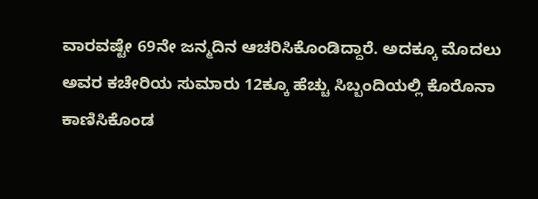ವಾರವಷ್ಟೇ 69ನೇ ಜನ್ಮದಿನ ಆಚರಿಸಿಕೊಂಡಿದ್ದಾರೆ. ಅದಕ್ಕೂ ಮೊದಲು ಅವರ ಕಚೇರಿಯ ಸುಮಾರು 12ಕ್ಕೂ ಹೆಚ್ಚು ಸಿಬ್ಬಂದಿಯಲ್ಲಿ ಕೊರೊನಾ ಕಾಣಿಸಿಕೊಂಡ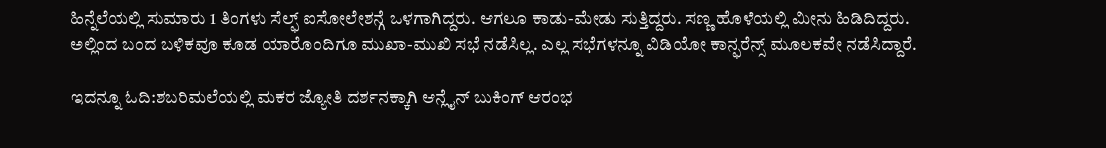ಹಿನ್ನೆಲೆಯಲ್ಲಿ ಸುಮಾರು 1 ತಿಂಗಳು ಸೆಲ್ಫ್ ಐಸೋಲೇಶನ್ಗೆ ಒಳಗಾಗಿದ್ದರು. ಆಗಲೂ ಕಾಡು-ಮೇಡು ಸುತ್ತಿದ್ದರು. ಸಣ್ಣ ಹೊಳೆಯಲ್ಲಿ ಮೀನು ಹಿಡಿದಿದ್ದರು. ಅಲ್ಲಿಂದ ಬಂದ ಬಳಿಕವೂ ಕೂಡ ಯಾರೊಂದಿಗೂ ಮುಖಾ-ಮುಖಿ ಸಭೆ ನಡೆಸಿಲ್ಲ. ಎಲ್ಲ ಸಭೆಗಳನ್ನೂ ವಿಡಿಯೋ ಕಾನ್ಫರೆನ್ಸ್ ಮೂಲಕವೇ ನಡೆಸಿದ್ದಾರೆ.

ಇದನ್ನೂ ಓದಿ:ಶಬರಿಮಲೆಯಲ್ಲಿ ಮಕರ ಜ್ಯೋತಿ ದರ್ಶನಕ್ಕಾಗಿ ಆನ್ಲೈನ್ ಬುಕಿಂಗ್ ಆರಂಭ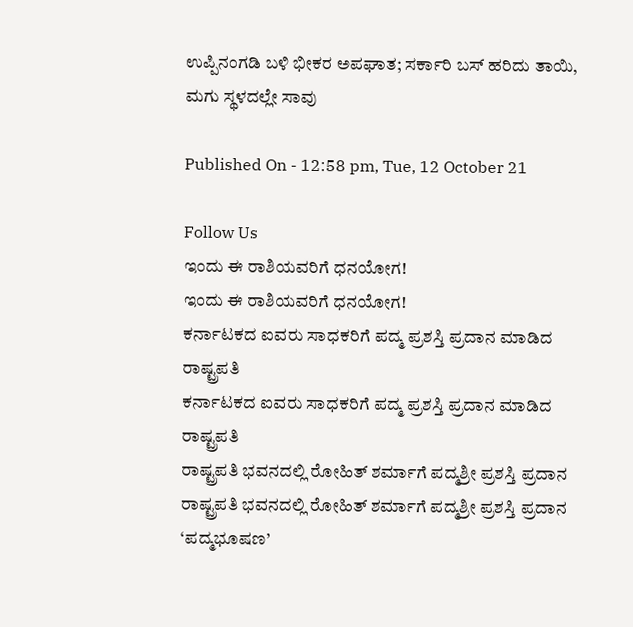ಉಪ್ಪಿನಂಗಡಿ ಬಳಿ ಭೀಕರ ಅಪಘಾತ; ಸರ್ಕಾರಿ ಬಸ್ ಹರಿದು ತಾಯಿ, ಮಗು ಸ್ಥಳದಲ್ಲೇ ಸಾವು

Published On - 12:58 pm, Tue, 12 October 21

Follow Us
ಇಂದು ಈ ರಾಶಿಯವರಿಗೆ ಧನಯೋಗ!
ಇಂದು ಈ ರಾಶಿಯವರಿಗೆ ಧನಯೋಗ!
ಕರ್ನಾಟಕದ ಐವರು ಸಾಧಕರಿಗೆ ಪದ್ಮ ಪ್ರಶಸ್ತಿ ಪ್ರದಾನ ಮಾಡಿದ ರಾಷ್ಟ್ರಪತಿ
ಕರ್ನಾಟಕದ ಐವರು ಸಾಧಕರಿಗೆ ಪದ್ಮ ಪ್ರಶಸ್ತಿ ಪ್ರದಾನ ಮಾಡಿದ ರಾಷ್ಟ್ರಪತಿ
ರಾಷ್ಟ್ರಪತಿ ಭವನದಲ್ಲಿ ರೋಹಿತ್ ಶರ್ಮಾಗೆ ಪದ್ಮಶ್ರೀ ಪ್ರಶಸ್ತಿ ಪ್ರದಾನ
ರಾಷ್ಟ್ರಪತಿ ಭವನದಲ್ಲಿ ರೋಹಿತ್ ಶರ್ಮಾಗೆ ಪದ್ಮಶ್ರೀ ಪ್ರಶಸ್ತಿ ಪ್ರದಾನ
‘ಪದ್ಮಭೂಷಣ’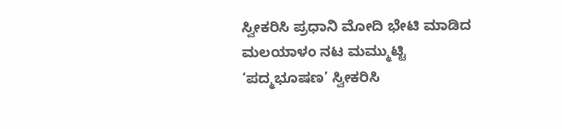ಸ್ವೀಕರಿಸಿ ಪ್ರಧಾನಿ ಮೋದಿ ಭೇಟಿ ಮಾಡಿದ ಮಲಯಾಳಂ ನಟ ಮಮ್ಮುಟ್ಟಿ
‘ಪದ್ಮಭೂಷಣ’ ಸ್ವೀಕರಿಸಿ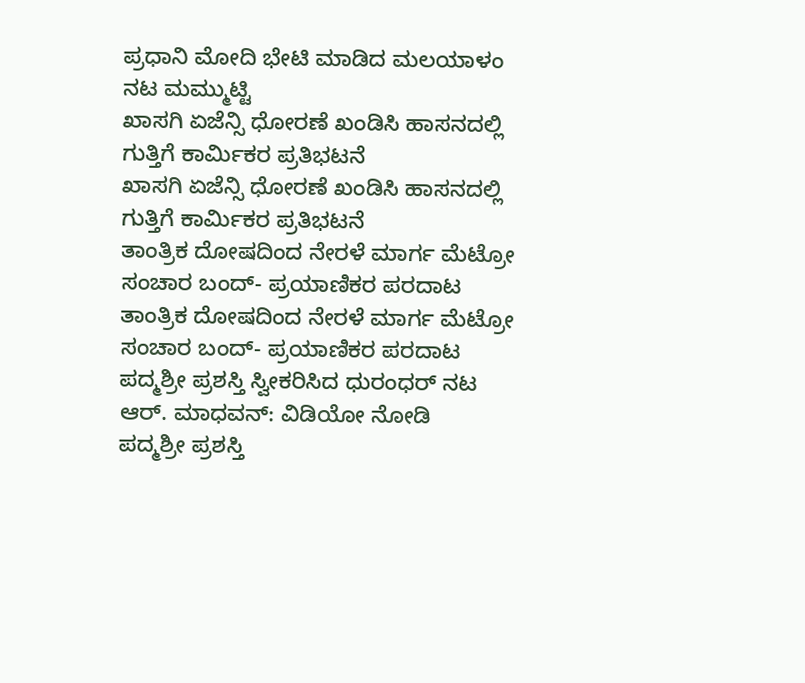ಪ್ರಧಾನಿ ಮೋದಿ ಭೇಟಿ ಮಾಡಿದ ಮಲಯಾಳಂ ನಟ ಮಮ್ಮುಟ್ಟಿ
ಖಾಸಗಿ ಏಜೆನ್ಸಿ ಧೋರಣೆ ಖಂಡಿಸಿ ಹಾಸನದಲ್ಲಿ ಗುತ್ತಿಗೆ ಕಾರ್ಮಿಕರ ಪ್ರತಿಭಟನೆ
ಖಾಸಗಿ ಏಜೆನ್ಸಿ ಧೋರಣೆ ಖಂಡಿಸಿ ಹಾಸನದಲ್ಲಿ ಗುತ್ತಿಗೆ ಕಾರ್ಮಿಕರ ಪ್ರತಿಭಟನೆ
ತಾಂತ್ರಿಕ ದೋಷದಿಂದ ನೇರಳೆ ಮಾರ್ಗ ಮೆಟ್ರೋ ಸಂಚಾರ ಬಂದ್- ಪ್ರಯಾಣಿಕರ ಪರದಾಟ
ತಾಂತ್ರಿಕ ದೋಷದಿಂದ ನೇರಳೆ ಮಾರ್ಗ ಮೆಟ್ರೋ ಸಂಚಾರ ಬಂದ್- ಪ್ರಯಾಣಿಕರ ಪರದಾಟ
ಪದ್ಮಶ್ರೀ ಪ್ರಶಸ್ತಿ ಸ್ವೀಕರಿಸಿದ ಧುರಂಧರ್ ನಟ ಆರ್. ಮಾಧವನ್: ವಿಡಿಯೋ ನೋಡಿ
ಪದ್ಮಶ್ರೀ ಪ್ರಶಸ್ತಿ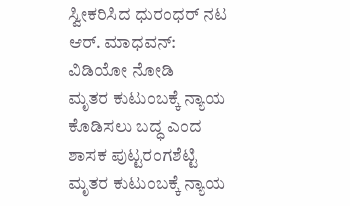ಸ್ವೀಕರಿಸಿದ ಧುರಂಧರ್ ನಟ ಆರ್. ಮಾಧವನ್: ವಿಡಿಯೋ ನೋಡಿ
ಮೃತರ ಕುಟುಂಬಕ್ಕೆ ನ್ಯಾಯ ಕೊಡಿಸಲು ಬದ್ಧ ಎಂದ ಶಾಸಕ ಪುಟ್ಟರಂಗಶೆಟ್ಟಿ
ಮೃತರ ಕುಟುಂಬಕ್ಕೆ ನ್ಯಾಯ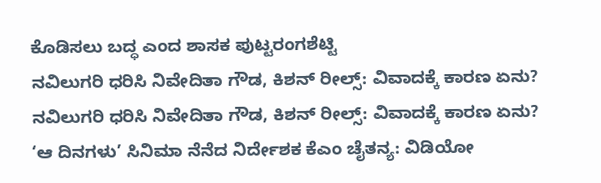ಕೊಡಿಸಲು ಬದ್ಧ ಎಂದ ಶಾಸಕ ಪುಟ್ಟರಂಗಶೆಟ್ಟಿ
ನವಿಲುಗರಿ ಧರಿಸಿ ನಿವೇದಿತಾ ಗೌಡ, ಕಿಶನ್ ರೀಲ್ಸ್: ವಿವಾದಕ್ಕೆ ಕಾರಣ ಏನು?
ನವಿಲುಗರಿ ಧರಿಸಿ ನಿವೇದಿತಾ ಗೌಡ, ಕಿಶನ್ ರೀಲ್ಸ್: ವಿವಾದಕ್ಕೆ ಕಾರಣ ಏನು?
‘ಆ ದಿನಗಳು’ ಸಿನಿಮಾ ನೆನೆದ ನಿರ್ದೇಶಕ ಕೆಎಂ ಚೈತನ್ಯ: ವಿಡಿಯೋ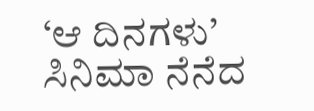‘ಆ ದಿನಗಳು’ ಸಿನಿಮಾ ನೆನೆದ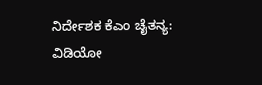ನಿರ್ದೇಶಕ ಕೆಎಂ ಚೈತನ್ಯ: ವಿಡಿಯೋ